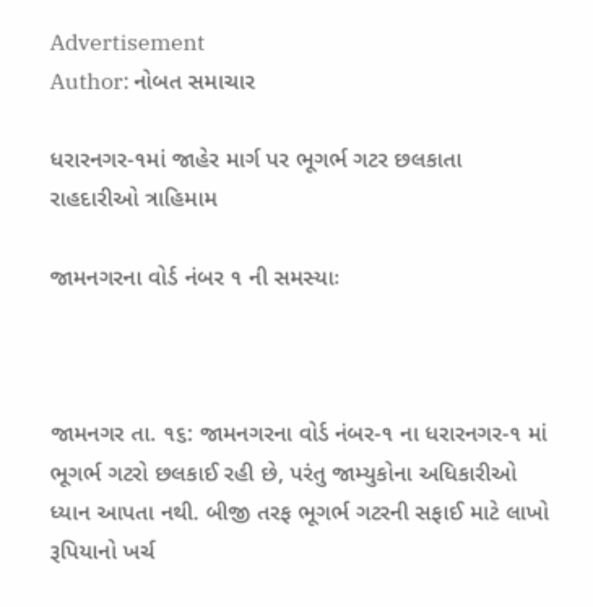Advertisement
Author: નોબત સમાચાર

ધરારનગર-૧માં જાહેર માર્ગ પર ભૂગર્ભ ગટર છલકાતા રાહદારીઓ ત્રાહિમામ

જામનગરના વોર્ડ નંબર ૧ ની સમસ્યાઃ



જામનગર તા. ૧૬: જામનગરના વોર્ડ નંબર-૧ ના ધરારનગર-૧ માં ભૂગર્ભ ગટરો છલકાઈ રહી છે, પરંતુ જામ્યુકોના અધિકારીઓ ધ્યાન આપતા નથી. બીજી તરફ ભૂગર્ભ ગટરની સફાઈ માટે લાખો રૂપિયાનો ખર્ચ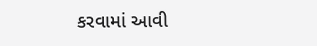કરવામાં આવી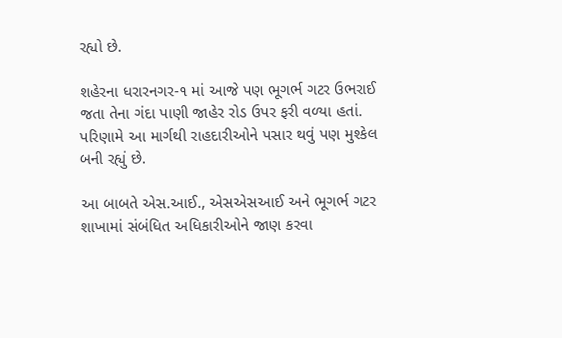રહ્યો છે.

શહેરના ધરારનગર-૧ માં આજે પણ ભૂગર્ભ ગટર ઉભરાઈ જતા તેના ગંદા પાણી જાહેર રોડ ઉપર ફરી વળ્યા હતાં. પરિણામે આ માર્ગથી રાહદારીઓને પસાર થવું પણ મુશ્કેલ બની રહ્યું છે.

આ બાબતે એસ.આઈ., એસએસઆઈ અને ભૂગર્ભ ગટર શાખામાં સંબંધિત અધિકારીઓને જાણ કરવા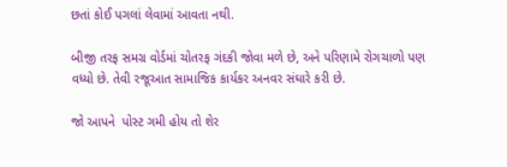છતાં કોઈ પગલાં લેવામાં આવતા નથી.

બીજી તરફ સમગ્ર વોર્ડમાં ચોતરફ ગંદકી જોવા મળે છે, અને પરિણામે રોગચાળો પણ વધ્યો છે. તેવી રજૂઆત સામાજિક કાર્યકર અનવર સંઘારે કરી છે.

જો આપને  પોસ્ટ ગમી હોય તો શેર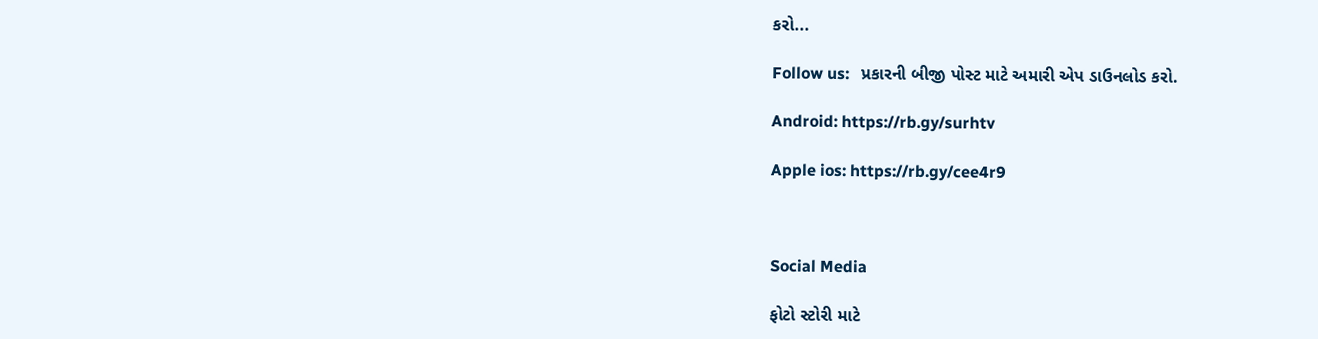કરો...

Follow us:   પ્રકારની બીજી પોસ્ટ માટે અમારી એપ ડાઉનલોડ કરો.

Android: https://rb.gy/surhtv

Apple ios: https://rb.gy/cee4r9



Social Media

ફોટો સ્ટોરી માટે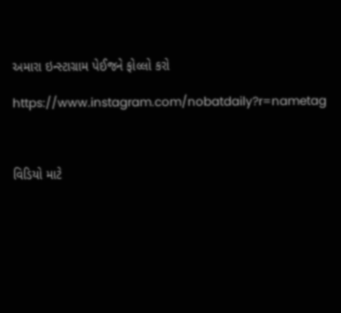અમારા ઇન્સ્ટાગ્રામ પેઈજને ફોલ્લો કરો

https://www.instagram.com/nobatdaily?r=nametag



વિડિયો માટે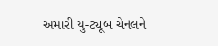અમારી યુ-ટ્યૂબ ચેનલને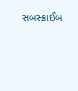સબસ્ક્રાઈબ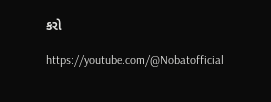કરો

https://youtube.com/@Nobatofficial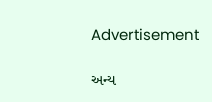Advertisement

અન્ય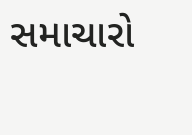સમાચારો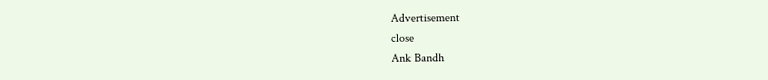Advertisement
close
Ank Bandh